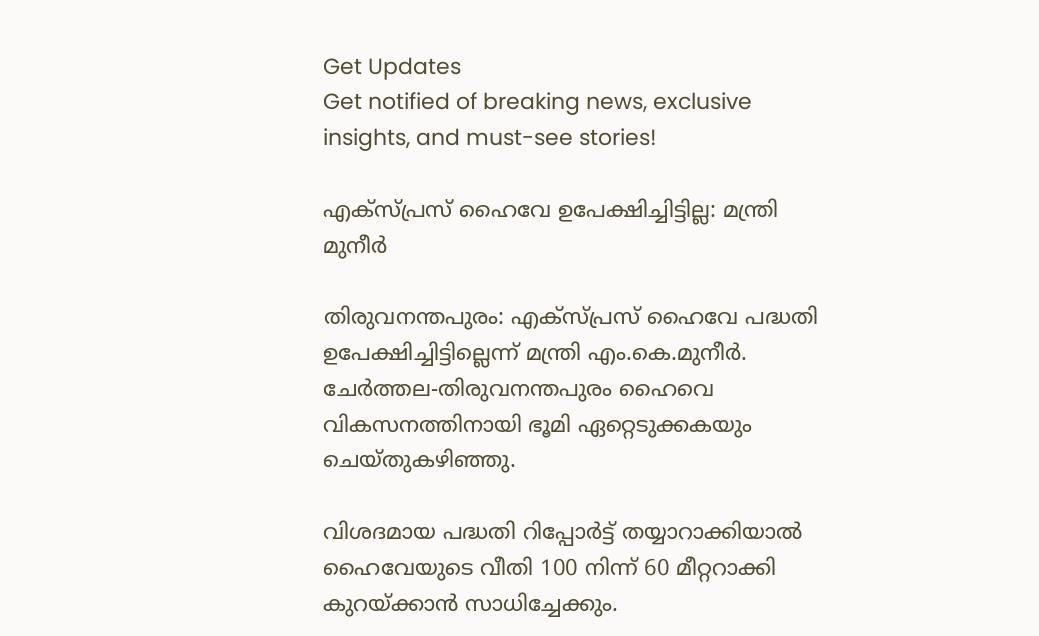Get Updates
Get notified of breaking news, exclusive insights, and must-see stories!

എക്സ്പ്രസ് ഹൈവേ ഉപേക്ഷിച്ചിട്ടില്ല: മന്ത്രി മുനീര്‍

തിരുവനന്തപുരം: എക്സ്പ്രസ് ഹൈവേ പദ്ധതി ഉപേക്ഷിച്ചിട്ടില്ലെന്ന് മന്ത്രി എം.കെ.മുനീര്‍. ചേര്‍ത്തല-തിരുവനന്തപുരം ഹൈവെ വികസനത്തിനായി ഭൂമി ഏറ്റെടുക്കകയും ചെയ്തുകഴിഞ്ഞു.

വിശദമായ പദ്ധതി റിപ്പോര്‍ട്ട് തയ്യാറാക്കിയാല്‍ ഹൈവേയുടെ വീതി 100 നിന്ന് 60 മീറ്ററാക്കി കുറയ്ക്കാന്‍ സാധിച്ചേക്കും.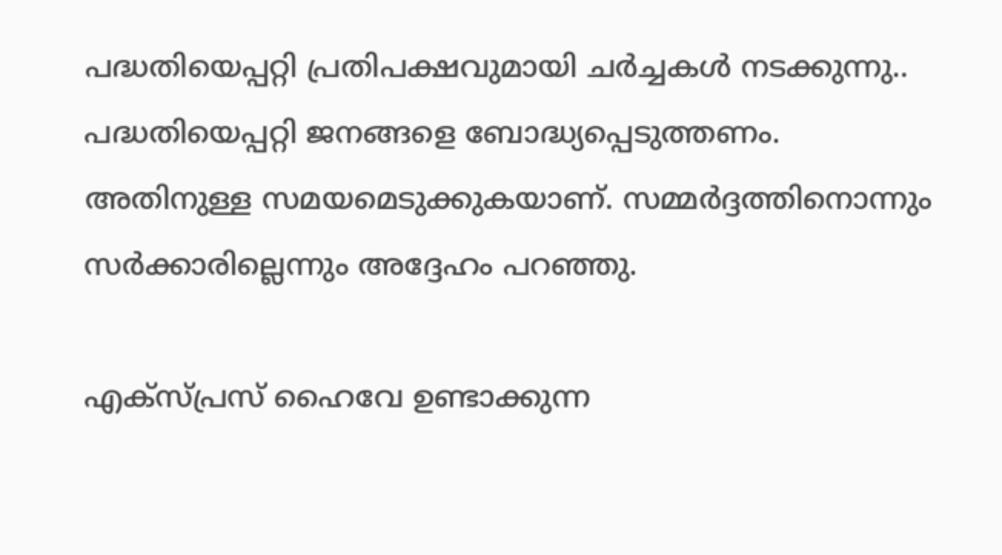പദ്ധതിയെപ്പറ്റി പ്രതിപക്ഷവുമായി ചര്‍ച്ചകള്‍ നടക്കുന്നു.. പദ്ധതിയെപ്പറ്റി ജനങ്ങളെ ബോദ്ധ്യപ്പെടുത്തണം. അതിനുള്ള സമയമെടുക്കുകയാണ്. സമ്മര്‍ദ്ദത്തിനൊന്നും സര്‍ക്കാരില്ലെന്നും അദ്ദേഹം പറഞ്ഞു.

എക്സ്പ്രസ് ഹൈവേ ഉണ്ടാക്കുന്ന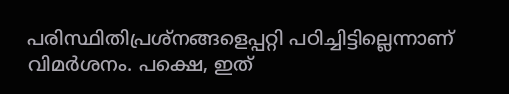പരിസ്ഥിതിപ്രശ്നങ്ങളെപ്പറ്റി പഠിച്ചിട്ടില്ലെന്നാണ് വിമര്‍ശനം. പക്ഷെ, ഇത്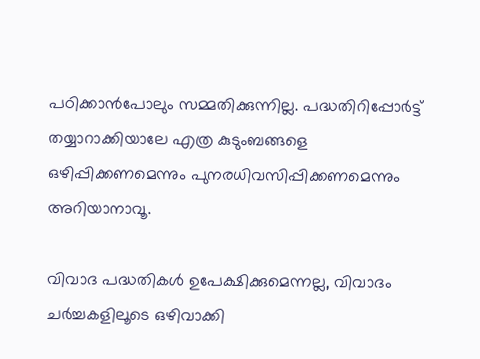പഠിക്കാന്‍പോലും സമ്മതിക്കുന്നില്ല. പദ്ധതിറിപ്പോര്‍ട്ട് തയ്യാറാക്കിയാലേ എത്ര കുടുംബങ്ങളെ ഒഴിപ്പിക്കണമെന്നും പുനരധിവസിപ്പിക്കണമെന്നും അറിയാനാവൂ.

വിവാദ പദ്ധതികള്‍ ഉപേക്ഷിക്കുമെന്നല്ല, വിവാദം ചര്‍ച്ചകളിലൂടെ ഒഴിവാക്കി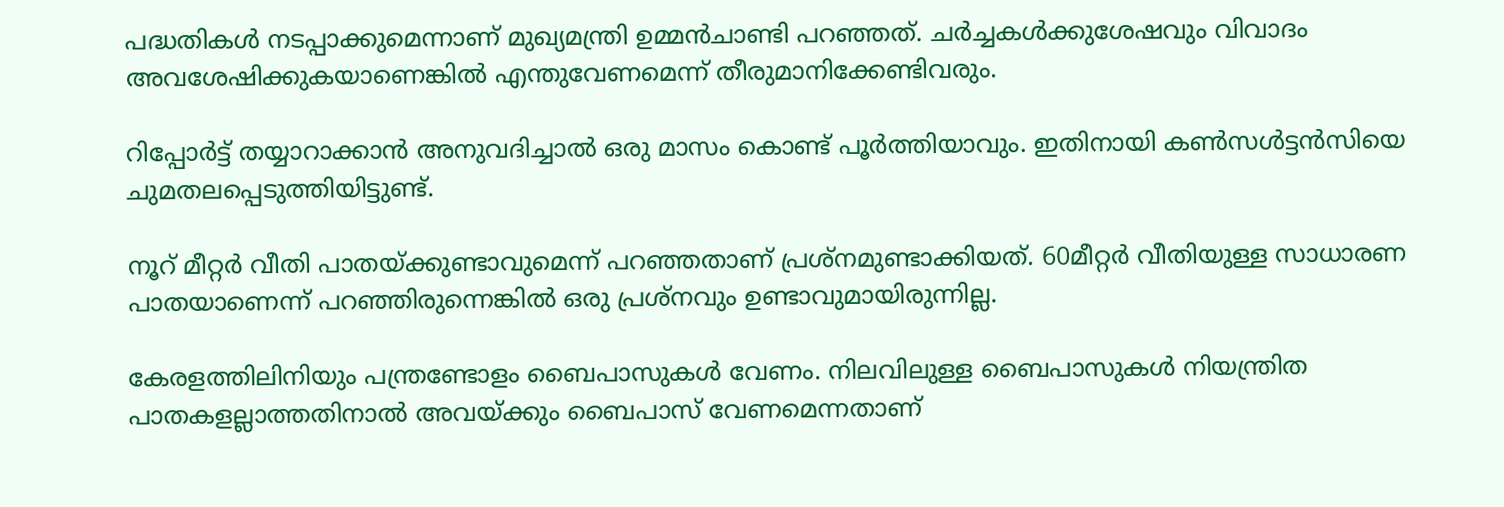പദ്ധതികള്‍ നടപ്പാക്കുമെന്നാണ് മുഖ്യമന്ത്രി ഉമ്മന്‍ചാണ്ടി പറഞ്ഞത്. ചര്‍ച്ചകള്‍ക്കുശേഷവും വിവാദം അവശേഷിക്കുകയാണെങ്കില്‍ എന്തുവേണമെന്ന് തീരുമാനിക്കേണ്ടിവരും.

റിപ്പോര്‍ട്ട് തയ്യാറാക്കാന്‍ അനുവദിച്ചാല്‍ ഒരു മാസം കൊണ്ട് പൂര്‍ത്തിയാവും. ഇതിനായി കണ്‍സള്‍ട്ടന്‍സിയെ ചുമതലപ്പെടുത്തിയിട്ടുണ്ട്.

നൂറ് മീറ്റര്‍ വീതി പാതയ്ക്കുണ്ടാവുമെന്ന് പറഞ്ഞതാണ് പ്രശ്നമുണ്ടാക്കിയത്. 60മീറ്റര്‍ വീതിയുള്ള സാധാരണ പാതയാണെന്ന് പറഞ്ഞിരുന്നെങ്കില്‍ ഒരു പ്രശ്നവും ഉണ്ടാവുമായിരുന്നില്ല.

കേരളത്തിലിനിയും പന്ത്രണ്ടോളം ബൈപാസുകള്‍ വേണം. നിലവിലുള്ള ബൈപാസുകള്‍ നിയന്ത്രിത പാതകളല്ലാത്തതിനാല്‍ അവയ്ക്കും ബൈപാസ് വേണമെന്നതാണ്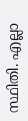സ്ഥിതി. എല്ലാ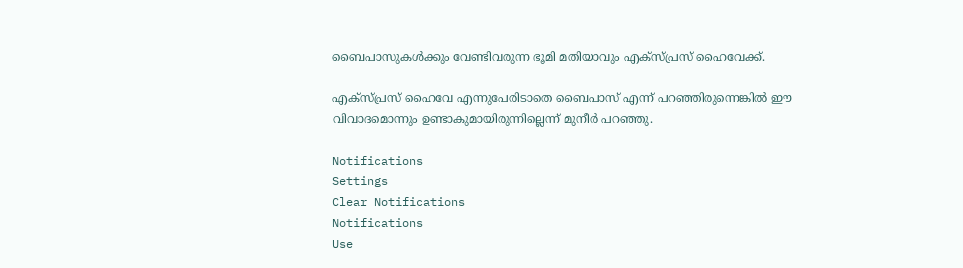ബൈപാസുകള്‍ക്കും വേണ്ടിവരുന്ന ഭൂമി മതിയാവും എക്സ്പ്രസ് ഹൈവേക്ക്.

എക്സ്പ്രസ് ഹൈവേ എന്നുപേരിടാതെ ബൈപാസ് എന്ന് പറഞ്ഞിരുന്നെങ്കില്‍ ഈ വിവാദമൊന്നും ഉണ്ടാകുമായിരുന്നില്ലെന്ന് മുനീര്‍ പറഞ്ഞു.

Notifications
Settings
Clear Notifications
Notifications
Use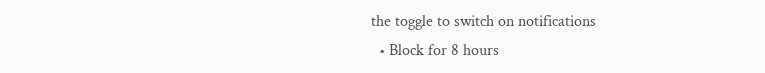the toggle to switch on notifications
  • Block for 8 hours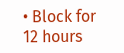• Block for 12 hours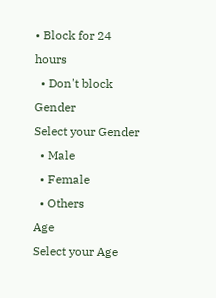• Block for 24 hours
  • Don't block
Gender
Select your Gender
  • Male
  • Female
  • Others
Age
Select your Age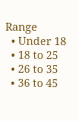Range
  • Under 18
  • 18 to 25
  • 26 to 35
  • 36 to 45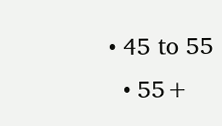• 45 to 55
  • 55+